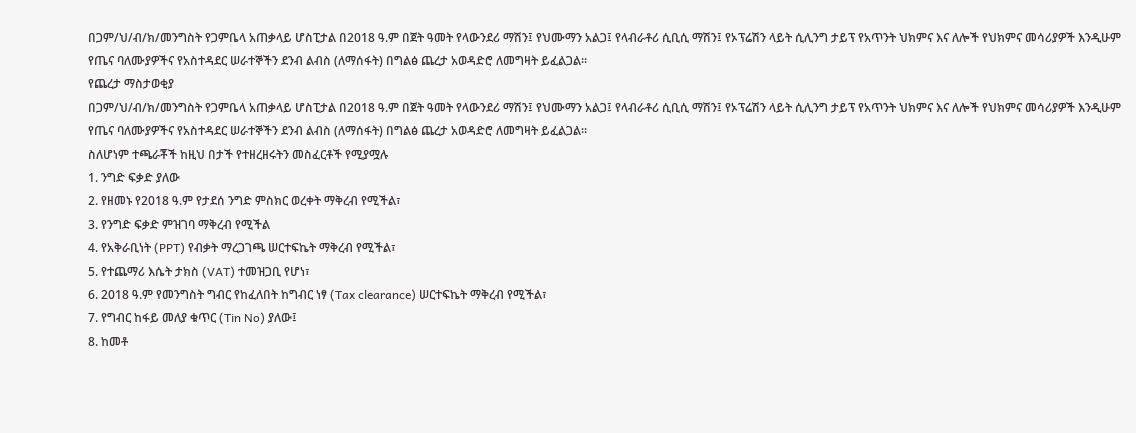በጋም/ህ/ብ/ክ/መንግስት የጋምቤላ አጠቃላይ ሆስፒታል በ2018 ዓ.ም በጀት ዓመት የላውንደሪ ማሽን፤ የህሙማን አልጋ፤ የላብራቶሪ ሲቢሲ ማሽን፤ የኦፕሬሽን ላይት ሲሊንግ ታይፕ የአጥንት ህክምና እና ለሎች የህክምና መሳሪያዎች እንዲሁም የጤና ባለሙያዎችና የአስተዳደር ሠራተኞችን ደንብ ልብስ (ለማሰፋት) በግልፅ ጨረታ አወዳድሮ ለመግዛት ይፈልጋል።
የጨረታ ማስታወቂያ
በጋም/ህ/ብ/ክ/መንግስት የጋምቤላ አጠቃላይ ሆስፒታል በ2018 ዓ.ም በጀት ዓመት የላውንደሪ ማሽን፤ የህሙማን አልጋ፤ የላብራቶሪ ሲቢሲ ማሽን፤ የኦፕሬሽን ላይት ሲሊንግ ታይፕ የአጥንት ህክምና እና ለሎች የህክምና መሳሪያዎች እንዲሁም የጤና ባለሙያዎችና የአስተዳደር ሠራተኞችን ደንብ ልብስ (ለማሰፋት) በግልፅ ጨረታ አወዳድሮ ለመግዛት ይፈልጋል።
ስለሆነም ተጫራቾች ከዚህ በታች የተዘረዘሩትን መስፈርቶች የሚያሟሉ
1. ንግድ ፍቃድ ያለው
2. የዘመኑ የ2018 ዓ.ም የታደሰ ንግድ ምስክር ወረቀት ማቅረብ የሚችል፣
3. የንግድ ፍቃድ ምዝገባ ማቅረብ የሚችል
4. የአቅራቢነት (PPT) የብቃት ማረጋገጫ ሠርተፍኬት ማቅረብ የሚችል፣
5. የተጨማሪ እሴት ታክስ (VAT) ተመዝጋቢ የሆነ፣
6. 2018 ዓ.ም የመንግስት ግብር የከፈለበት ከግብር ነፃ (Tax clearance) ሠርተፍኬት ማቅረብ የሚችል፣
7. የግብር ከፋይ መለያ ቁጥር (Tin No) ያለው፤
8. ከመቶ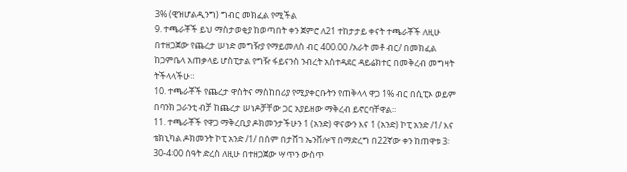3% (ዊዝሆልዲንግ) ግብር መክፈል የሚችል
9. ተጫራቾች ይህ ማስታወቂያ ከወጣበት ቀን ጀምሮ ለ21 ተከታታይ ቀናት ተጫራቾች ለዚሁ በተዘጋጀው የጨረታ ሠነድ መግዥያ የማይመለስ ብር 400.00 /አራት መቶ ብር/ በመክፈል ከጋምቤላ አጠቃላይ ሆስፒታል የግዥ ፋይናንስ ንብረት አስተዳደር ዳይሬክተር በመቅረብ መግዛት ትችላላችሁ።
10. ተጫራቾች የጨረታ ዋስትና ማስከበሪያ የሚያቀርቡትን የጠቅላላ ዋጋ 1% ብር በሲፒኦ ወይም በባንክ ጋራንቲ ብቻ ከጨረታ ሠነዶቻቸው ጋር አያይዘው ማቅረብ ይኖርባቸዋል።
11. ተጫራቾች የዋጋ ማቅረቢያ ዶክመንታችሁን 1 (አንድ) ዋናውን እና 1 (አንድ) ኮፒ አንድ /1/ እና ቴክኒካል ዶክመንት ኮፒ አንድ /1/ በሰም በታሸገ ኤንቨሎፕ በማድረግ በ22ኛው ቀን ከጠዋቱ 3፡30-4፡00 ሰዓት ድረስ ለዚሁ በተዘጋጀው ሣጥን ውስጥ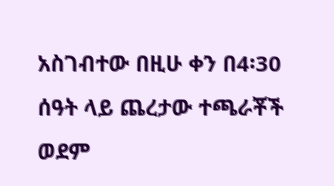አስገብተው በዚሁ ቀን በ4፡30 ሰዓት ላይ ጨረታው ተጫራቾች ወደም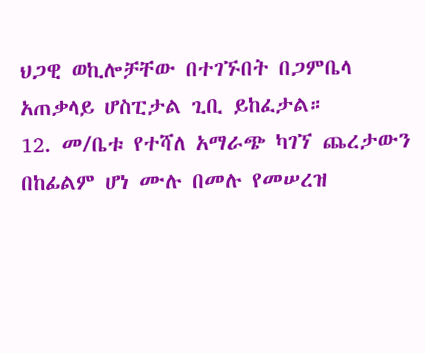ህጋዊ ወኪሎቻቸው በተገኙበት በጋምቤላ አጠቃላይ ሆስፒታል ጊቢ ይከፈታል።
12. መ/ቤቱ የተሻለ አማራጭ ካገኘ ጨረታውን በከፊልም ሆነ ሙሉ በመሉ የመሠረዝ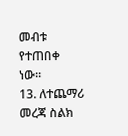መብቱ የተጠበቀ ነው።
13. ለተጨማሪ መረጃ ስልክ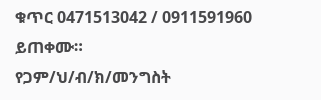ቁጥር 0471513042 / 0911591960 ይጠቀሙ።
የጋም/ህ/ብ/ክ/መንግስት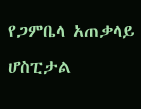የጋምቤላ አጠቃላይ ሆስፒታል